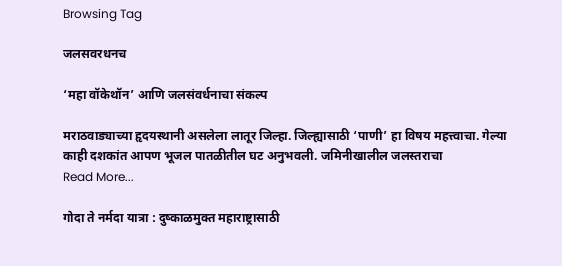Browsing Tag

जलसवरधनच

‘महा वॉकेथॉन’ आणि जलसंवर्धनाचा संकल्प

मराठवाड्याच्या हृदयस्थानी असलेला लातूर जिल्हा. जिल्ह्यासाठी ‘पाणी’ हा विषय महत्त्वाचा. गेल्या काही दशकांत आपण भूजल पातळीतील घट अनुभवली. जमिनीखालील जलस्तराचा
Read More...

गोदा ते नर्मदा यात्रा : दुष्काळमुक्त महाराष्ट्रासाठी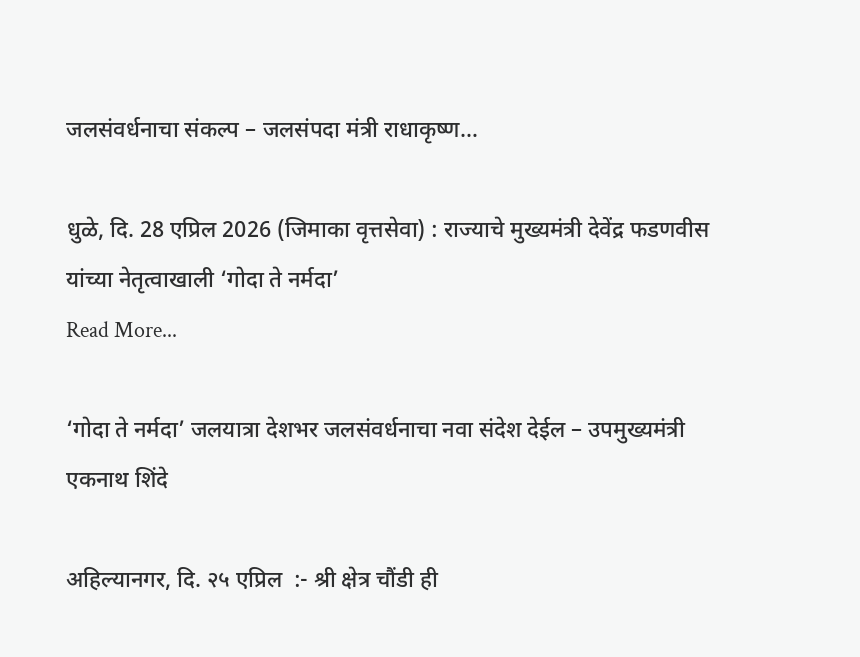जलसंवर्धनाचा संकल्प – जलसंपदा मंत्री राधाकृष्ण…

धुळे, दि. 28 एप्रिल 2026 (जिमाका वृत्तसेवा) : राज्याचे मुख्यमंत्री देवेंद्र फडणवीस यांच्या नेतृत्वाखाली ‘गोदा ते नर्मदा’
Read More...

‘गोदा ते नर्मदा’ जलयात्रा देशभर जलसंवर्धनाचा नवा संदेश देईल – उपमुख्यमंत्री एकनाथ शिंदे

अहिल्यानगर, दि. २५ एप्रिल  :- श्री क्षेत्र चौंडी ही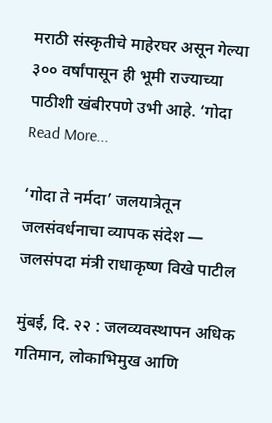मराठी संस्कृतीचे माहेरघर असून गेल्या ३०० वर्षांपासून ही भूमी राज्याच्या पाठीशी खंबीरपणे उभी आहे. ‘गोदा
Read More...

‘गोदा ते नर्मदा’ जलयात्रेतून जलसंवर्धनाचा व्यापक संदेश — जलसंपदा मंत्री राधाकृष्ण विखे पाटील

मुंबई, दि. २२ : जलव्यवस्थापन अधिक गतिमान, लोकाभिमुख आणि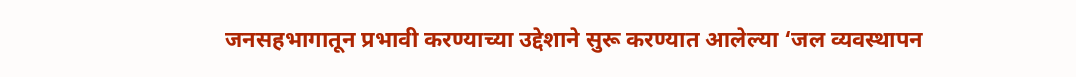जनसहभागातून प्रभावी करण्याच्या उद्देशाने सुरू करण्यात आलेल्या ‘जल व्यवस्थापन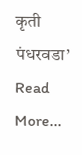कृती पंधरवडा’
Read More...